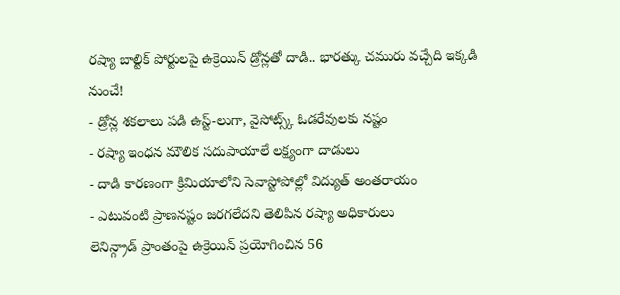రష్యా బాల్టిక్ పోర్టులపై ఉక్రెయిన్ డ్రోన్లతో దాడి.. భారత్కు చమురు వచ్చేది ఇక్కడి నుంచే!
- డ్రోన్ల శకలాలు పడి ఉస్ట్-లుగా, వైసోట్స్క్ ఓడరేవులకు నష్టం
- రష్యా ఇంధన మౌలిక సదుపాయాలే లక్ష్యంగా దాడులు
- దాడి కారణంగా క్రిమియాలోని సెవాస్టోపోల్లో విద్యుత్ అంతరాయం
- ఎటువంటి ప్రాణనష్టం జరగలేదని తెలిపిన రష్యా అధికారులు
లెనిన్గ్రాడ్ ప్రాంతంపై ఉక్రెయిన్ ప్రయోగించిన 56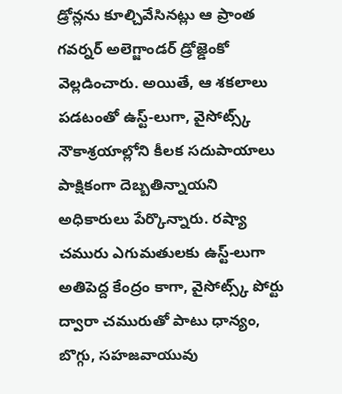డ్రోన్లను కూల్చివేసినట్లు ఆ ప్రాంత గవర్నర్ అలెగ్జాండర్ డ్రోజ్డెంకో వెల్లడించారు. అయితే, ఆ శకలాలు పడటంతో ఉస్ట్-లుగా, వైసోట్స్క్ నౌకాశ్రయాల్లోని కీలక సదుపాయాలు పాక్షికంగా దెబ్బతిన్నాయని అధికారులు పేర్కొన్నారు. రష్యా చమురు ఎగుమతులకు ఉస్ట్-లుగా అతిపెద్ద కేంద్రం కాగా, వైసోట్స్క్ పోర్టు ద్వారా చమురుతో పాటు ధాన్యం, బొగ్గు, సహజవాయువు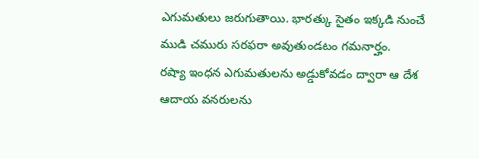ఎగుమతులు జరుగుతాయి. భారత్కు సైతం ఇక్కడి నుంచే ముడి చమురు సరఫరా అవుతుండటం గమనార్హం.
రష్యా ఇంధన ఎగుమతులను అడ్డుకోవడం ద్వారా ఆ దేశ ఆదాయ వనరులను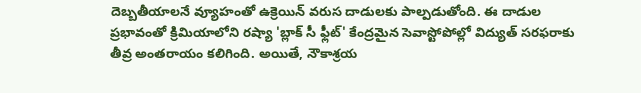దెబ్బతీయాలనే వ్యూహంతో ఉక్రెయిన్ వరుస దాడులకు పాల్పడుతోంది. ఈ దాడుల ప్రభావంతో క్రిమియాలోని రష్యా 'బ్లాక్ సీ ఫ్లీట్' కేంద్రమైన సెవాస్టోపోల్లో విద్యుత్ సరఫరాకు తీవ్ర అంతరాయం కలిగింది. అయితే, నౌకాశ్రయ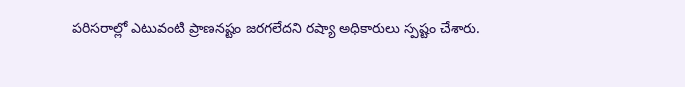పరిసరాల్లో ఎటువంటి ప్రాణనష్టం జరగలేదని రష్యా అధికారులు స్పష్టం చేశారు.